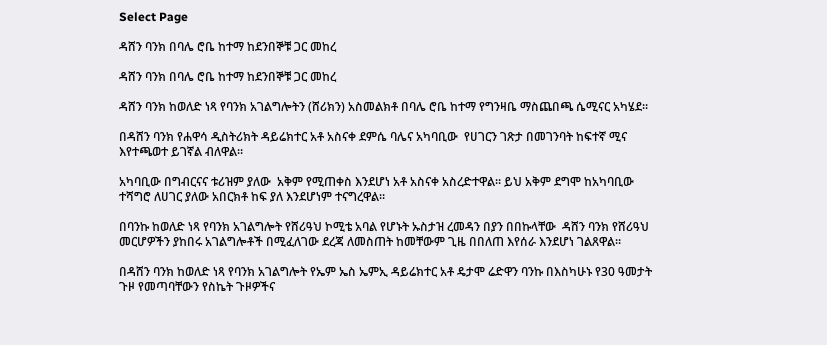Select Page

ዳሸን ባንክ በባሌ ሮቤ ከተማ ከደንበኞቹ ጋር መከረ

ዳሸን ባንክ በባሌ ሮቤ ከተማ ከደንበኞቹ ጋር መከረ

ዳሸን ባንክ ከወለድ ነጻ የባንክ አገልግሎትን (ሸሪክን) አስመልክቶ በባሌ ሮቤ ከተማ የግንዛቤ ማስጨበጫ ሴሚናር አካሄደ።

በዳሸን ባንክ የሐዋሳ ዲስትሪክት ዳይሬክተር አቶ አስናቀ ደምሴ ባሌና አካባቢው  የሀገርን ገጽታ በመገንባት ከፍተኛ ሚና እየተጫወተ ይገኛል ብለዋል።

አካባቢው በግብርናና ቱሪዝም ያለው  አቅም የሚጠቀስ እንደሆነ አቶ አስናቀ አስረድተዋል። ይህ አቅም ደግሞ ከአካባቢው ተሻግሮ ለሀገር ያለው አበርክቶ ከፍ ያለ እንደሆነም ተናግረዋል።

በባንኩ ከወለድ ነጻ የባንክ አገልግሎት የሸሪዓህ ኮሚቴ አባል የሆኑት ኡስታዝ ረመዳን በያን በበኩላቸው  ዳሸን ባንክ የሸሪዓህ መርሆዎችን ያከበሩ አገልግሎቶች በሚፈለገው ደረጃ ለመስጠት ከመቸውም ጊዜ በበለጠ እየሰራ እንደሆነ ገልጸዋል።

በዳሸን ባንክ ከወለድ ነጻ የባንክ አገልግሎት የኤም ኤስ ኤምኢ ዳይሬክተር አቶ ዴታሞ ሬድዋን ባንኩ በእስካሁኑ የ30 ዓመታት ጉዞ የመጣባቸውን የስኬት ጉዞዎችና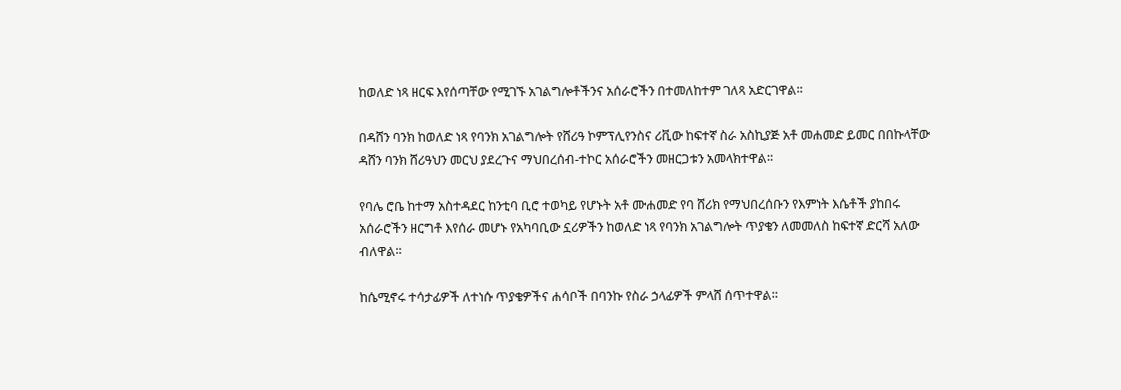ከወለድ ነጻ ዘርፍ እየሰጣቸው የሚገኙ አገልግሎቶችንና አሰራሮችን በተመለከተም ገለጻ አድርገዋል።

በዳሸን ባንክ ከወለድ ነጻ የባንክ አገልግሎት የሸሪዓ ኮምፕሊየንስና ሪቪው ከፍተኛ ስራ አስኪያጅ አቶ መሐመድ ይመር በበኩላቸው ዳሸን ባንክ ሸሪዓህን መርህ ያደረጉና ማህበረሰብ-ተኮር አሰራሮችን መዘርጋቱን አመላክተዋል።

የባሌ ሮቤ ከተማ አስተዳደር ከንቲባ ቢሮ ተወካይ የሆኑት አቶ ሙሐመድ የባ ሸሪክ የማህበረሰቡን የእምነት እሴቶች ያከበሩ አሰራሮችን ዘርግቶ እየሰራ መሆኑ የአካባቢው ኗሪዎችን ከወለድ ነጻ የባንክ አገልግሎት ጥያቄን ለመመለስ ከፍተኛ ድርሻ አለው ብለዋል።

ከሴሚኖሩ ተሳታፊዎች ለተነሱ ጥያቄዎችና ሐሳቦች በባንኩ የስራ ኃላፊዎች ምላሸ ሰጥተዋል።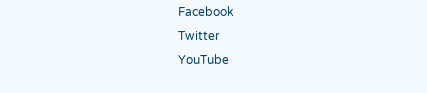Facebook
Twitter
YouTube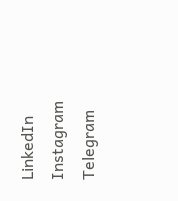LinkedIn
Instagram
Telegram